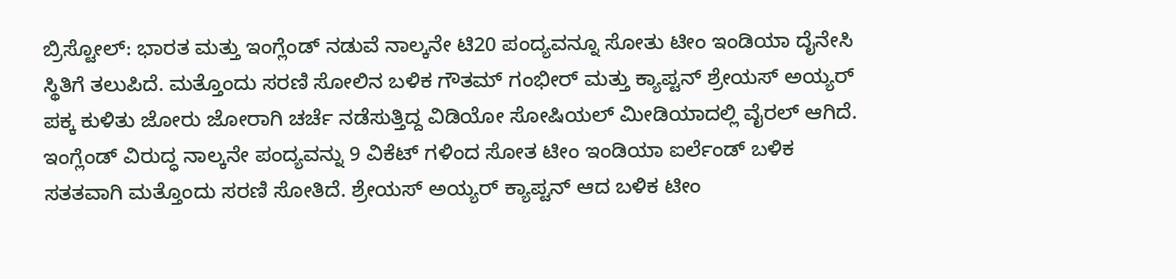ಬ್ರಿಸ್ಟೋಲ್: ಭಾರತ ಮತ್ತು ಇಂಗ್ಲೆಂಡ್ ನಡುವೆ ನಾಲ್ಕನೇ ಟಿ20 ಪಂದ್ಯವನ್ನೂ ಸೋತು ಟೀಂ ಇಂಡಿಯಾ ದೈನೇಸಿ ಸ್ಥಿತಿಗೆ ತಲುಪಿದೆ. ಮತ್ತೊಂದು ಸರಣಿ ಸೋಲಿನ ಬಳಿಕ ಗೌತಮ್ ಗಂಭೀರ್ ಮತ್ತು ಕ್ಯಾಪ್ಟನ್ ಶ್ರೇಯಸ್ ಅಯ್ಯರ್ ಪಕ್ಕ ಕುಳಿತು ಜೋರು ಜೋರಾಗಿ ಚರ್ಚೆ ನಡೆಸುತ್ತಿದ್ದ ವಿಡಿಯೋ ಸೋಷಿಯಲ್ ಮೀಡಿಯಾದಲ್ಲಿ ವೈರಲ್ ಆಗಿದೆ. ಇಂಗ್ಲೆಂಡ್ ವಿರುದ್ಧ ನಾಲ್ಕನೇ ಪಂದ್ಯವನ್ನು 9 ವಿಕೆಟ್ ಗಳಿಂದ ಸೋತ ಟೀಂ ಇಂಡಿಯಾ ಐರ್ಲೆಂಡ್ ಬಳಿಕ ಸತತವಾಗಿ ಮತ್ತೊಂದು ಸರಣಿ ಸೋತಿದೆ. ಶ್ರೇಯಸ್ ಅಯ್ಯರ್ ಕ್ಯಾಪ್ಟನ್ ಆದ ಬಳಿಕ ಟೀಂ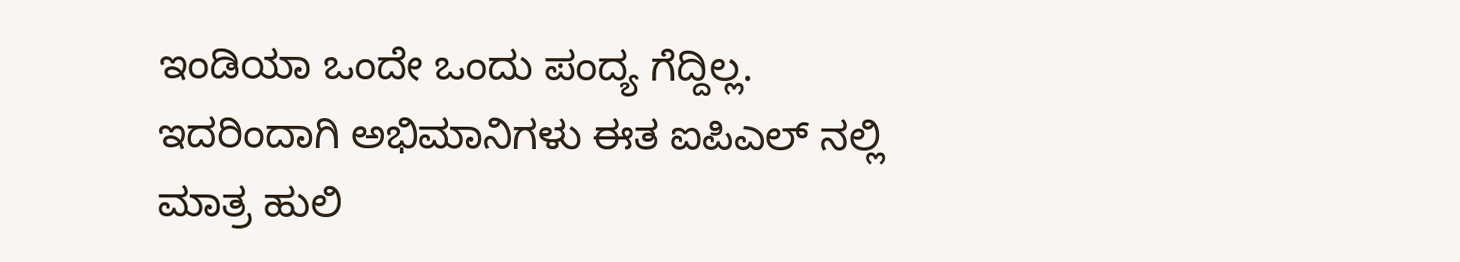ಇಂಡಿಯಾ ಒಂದೇ ಒಂದು ಪಂದ್ಯ ಗೆದ್ದಿಲ್ಲ. ಇದರಿಂದಾಗಿ ಅಭಿಮಾನಿಗಳು ಈತ ಐಪಿಎಲ್ ನಲ್ಲಿ ಮಾತ್ರ ಹುಲಿ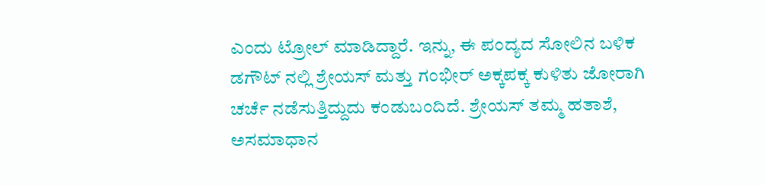ಎಂದು ಟ್ರೋಲ್ ಮಾಡಿದ್ದಾರೆ. ಇನ್ನು, ಈ ಪಂದ್ಯದ ಸೋಲಿನ ಬಳಿಕ ಡಗೌಟ್ ನಲ್ಲಿ ಶ್ರೇಯಸ್ ಮತ್ತು ಗಂಭೀರ್ ಅಕ್ಕಪಕ್ಕ ಕುಳಿತು ಜೋರಾಗಿ ಚರ್ಚೆ ನಡೆಸುತ್ತಿದ್ದುದು ಕಂಡುಬಂದಿದೆ. ಶ್ರೇಯಸ್ ತಮ್ಮ ಹತಾಶೆ, ಅಸಮಾಧಾನ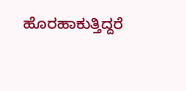ಹೊರಹಾಕುತ್ತಿದ್ದರೆ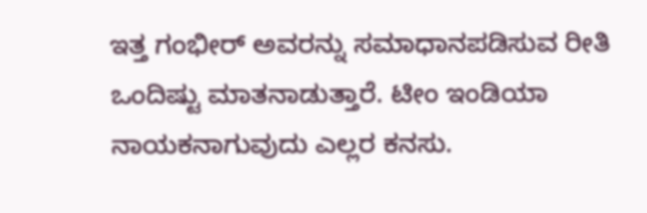ಇತ್ತ ಗಂಭೀರ್ ಅವರನ್ನು ಸಮಾಧಾನಪಡಿಸುವ ರೀತಿ ಒಂದಿಷ್ಟು ಮಾತನಾಡುತ್ತಾರೆ. ಟೀಂ ಇಂಡಿಯಾ ನಾಯಕನಾಗುವುದು ಎಲ್ಲರ ಕನಸು.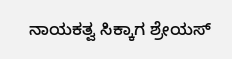ನಾಯಕತ್ವ ಸಿಕ್ಕಾಗ ಶ್ರೇಯಸ್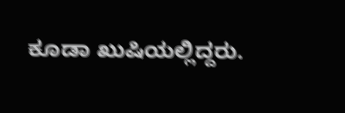ಕೂಡಾ ಖುಷಿಯಲ್ಲಿದ್ದರು.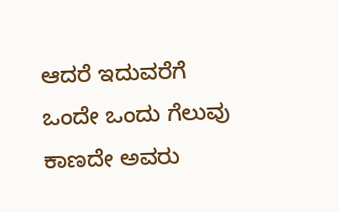ಆದರೆ ಇದುವರೆಗೆ ಒಂದೇ ಒಂದು ಗೆಲುವು ಕಾಣದೇ ಅವರು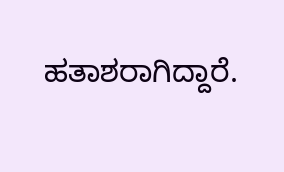ಹತಾಶರಾಗಿದ್ದಾರೆ.